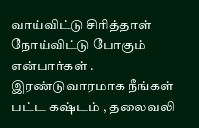வாய்விட்டு சிரித்தாள் நோய்விட்டு போகும் என்பார்கள் . இரண்டுவாரமாக நீங்கள் பட்ட கஷ்டம் , தலைவலி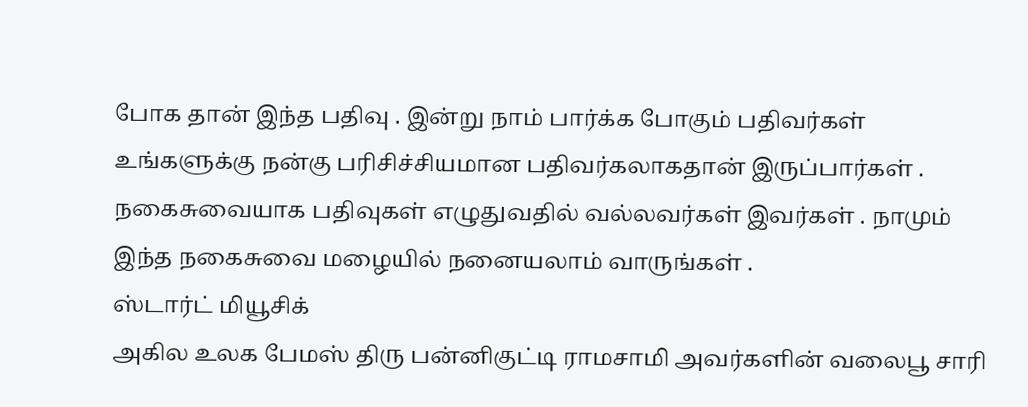போக தான் இந்த பதிவு . இன்று நாம் பார்க்க போகும் பதிவர்கள் உங்களுக்கு நன்கு பரிசிச்சியமான பதிவர்கலாகதான் இருப்பார்கள் . நகைசுவையாக பதிவுகள் எழுதுவதில் வல்லவர்கள் இவர்கள் . நாமும் இந்த நகைசுவை மழையில் நனையலாம் வாருங்கள் .
ஸ்டார்ட் மியூசிக்
அகில உலக பேமஸ் திரு பன்னிகுட்டி ராமசாமி அவர்களின் வலைபூ சாரி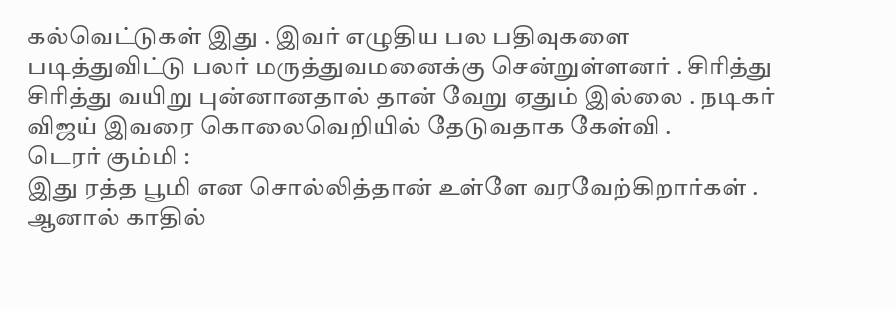கல்வெட்டுகள் இது . இவர் எழுதிய பல பதிவுகளை படித்துவிட்டு பலர் மருத்துவமனைக்கு சென்றுள்ளனர் . சிரித்து சிரித்து வயிறு புன்னானதால் தான் வேறு ஏதும் இல்லை . நடிகர் விஜய் இவரை கொலைவெறியில் தேடுவதாக கேள்வி .
டெரர் கும்மி :
இது ரத்த பூமி என சொல்லித்தான் உள்ளே வரவேற்கிறார்கள் . ஆனால் காதில்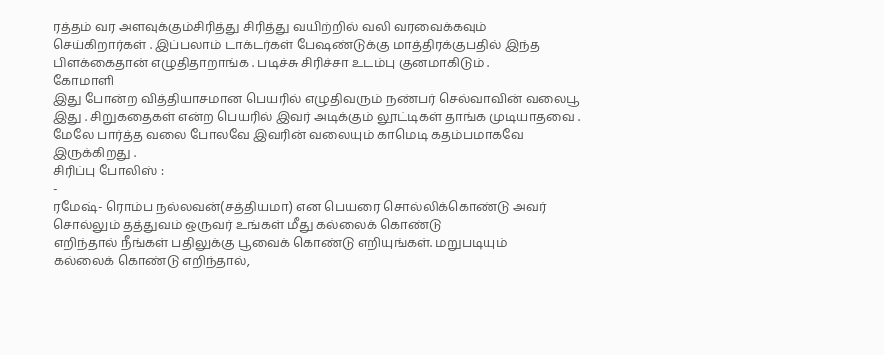ரத்தம் வர அளவுக்கும்சிரித்து சிரித்து வயிற்றில் வலி வரவைக்கவும் செய்கிறார்கள் . இப்பலாம் டாக்டர்கள் பேஷண்டுக்கு மாத்திரக்குபதில் இந்த பிளக்கைதான் எழுதிதாறாங்க . படிச்சு சிரிச்சா உடம்பு குனமாகிடும் .
கோமாளி
இது போன்ற வித்தியாசமான பெயரில் எழுதிவரும் நண்பர் செல்வாவின் வலைபூ இது . சிறுகதைகள் என்ற பெயரில் இவர் அடிக்கும் லூட்டிகள் தாங்க முடியாதவை . மேலே பார்த்த வலை போலவே இவரின் வலையும் காமெடி கதம்பமாகவே இருக்கிறது .
சிரிப்பு போலிஸ் :
-
ரமேஷ்- ரொம்ப நல்லவன்(சத்தியமா) என பெயரை சொல்லிக்கொண்டு அவர் சொல்லும் தத்துவம் ஒருவர் உங்கள் மீது கல்லைக் கொண்டு
எறிந்தால் நீங்கள் பதிலுக்கு பூவைக் கொண்டு எறியுங்கள். மறுபடியும்
கல்லைக் கொண்டு எறிந்தால்,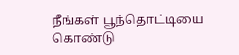நீங்கள் பூந்தொட்டியை கொண்டு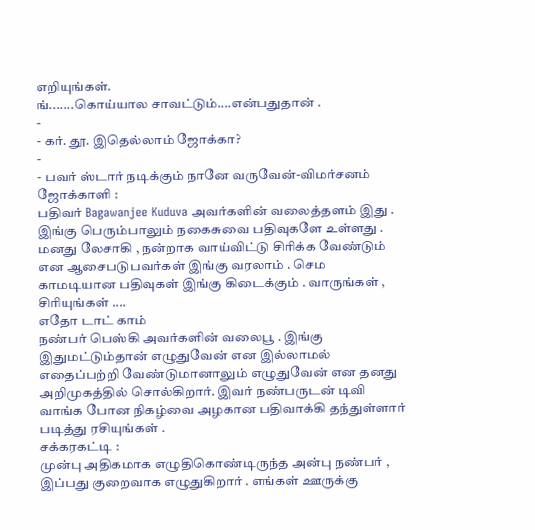எறியுங்கள்.
ங்.......கொய்யால சாவட்டும்....என்பதுதான் .
-
- கர். தூ. இதெல்லாம் ஜோக்கா?
-
- பவர் ஸ்டார் நடிக்கும் நானே வருவேன்-விமர்சனம்
ஜோக்காளி :
பதிவர் Bagawanjee Kuduva அவர்களின் வலைத்தளம் இது . இங்கு பெரும்பாலும் நகைசுவை பதிவுகளே உள்ளது . மனது லேசாகி , நன்றாக வாய்விட்டு சிரிக்க வேண்டும் என ஆசைபடுபவர்கள் இங்கு வரலாம் . செம காமடியான பதிவுகள் இங்கு கிடைக்கும் . வாருங்கள் , சிரியுங்கள் ....
எதோ டாட் காம்
நண்பர் பெஸ்கி அவர்களின் வலைபூ . இங்கு இதுமட்டும்தான் எழுதுவேன் என இல்லாமல் எதைப்பற்றி வேண்டுமானாலும் எழுதுவேன் என தனது அறிமுகத்தில் சொல்கிறார். இவர் நண்பருடன் டிவி வாங்க போன நிகழ்வை அழகான பதிவாக்கி தந்துள்ளார் படித்து ரசியுங்கள் .
சக்கரகட்டி :
முன்பு அதிகமாக எழுதிகொண்டிருந்த அன்பு நண்பர் , இப்பது குறைவாக எழுதுகிறார் . எங்கள் ஊருக்கு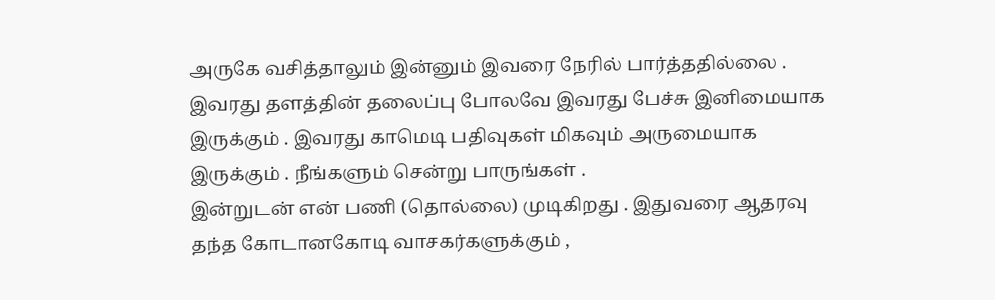அருகே வசித்தாலும் இன்னும் இவரை நேரில் பார்த்ததில்லை . இவரது தளத்தின் தலைப்பு போலவே இவரது பேச்சு இனிமையாக இருக்கும் . இவரது காமெடி பதிவுகள் மிகவும் அருமையாக இருக்கும் . நீங்களும் சென்று பாருங்கள் .
இன்றுடன் என் பணி (தொல்லை) முடிகிறது . இதுவரை ஆதரவு தந்த கோடானகோடி வாசகர்களுக்கும் ,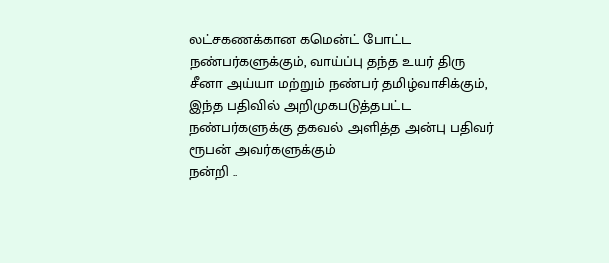லட்சகணக்கான கமென்ட் போட்ட நண்பர்களுக்கும், வாய்ப்பு தந்த உயர் திரு சீனா அய்யா மற்றும் நண்பர் தமிழ்வாசிக்கும், இந்த பதிவில் அறிமுகபடுத்தபட்ட நண்பர்களுக்கு தகவல் அளித்த அன்பு பதிவர் ரூபன் அவர்களுக்கும்
நன்றி ..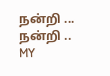நன்றி ... நன்றி ..
MY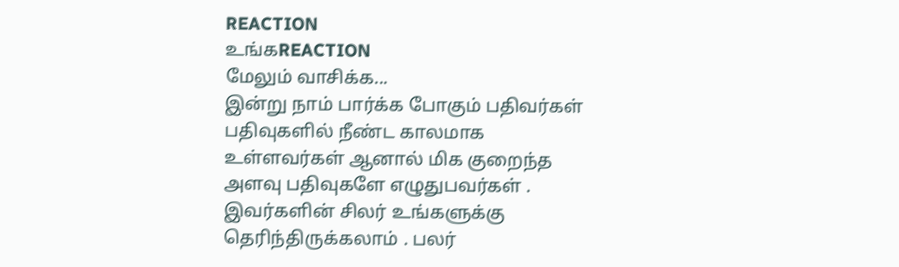REACTION
உங்கREACTION
மேலும் வாசிக்க...
இன்று நாம் பார்க்க போகும் பதிவர்கள் பதிவுகளில் நீண்ட காலமாக உள்ளவர்கள் ஆனால் மிக குறைந்த அளவு பதிவுகளே எழுதுபவர்கள் . இவர்களின் சிலர் உங்களுக்கு தெரிந்திருக்கலாம் . பலர்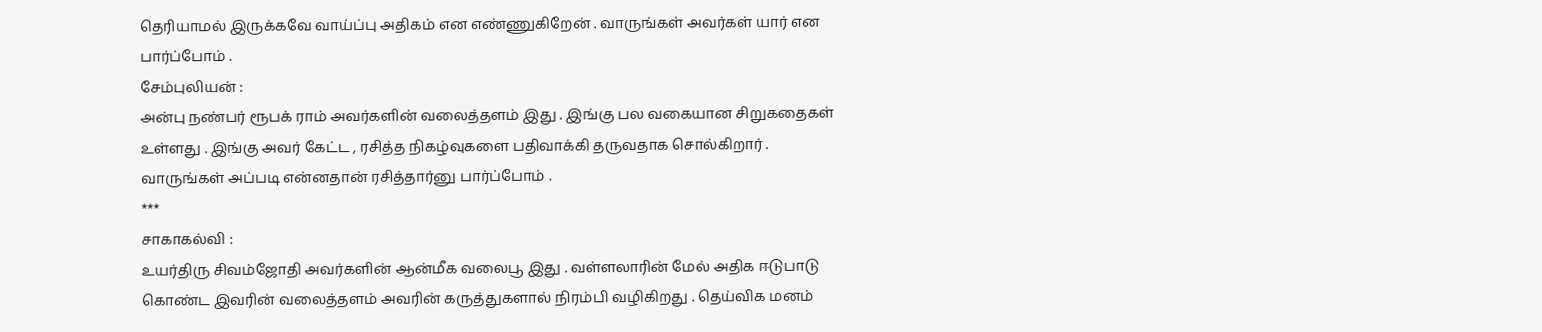தெரியாமல் இருக்கவே வாய்ப்பு அதிகம் என எண்ணுகிறேன் . வாருங்கள் அவர்கள் யார் என பார்ப்போம் .
சேம்புலியன் :
அன்பு நண்பர் ரூபக் ராம் அவர்களின் வலைத்தளம் இது . இங்கு பல வகையான சிறுகதைகள் உள்ளது . இங்கு அவர் கேட்ட , ரசித்த நிகழ்வுகளை பதிவாக்கி தருவதாக சொல்கிறார் . வாருங்கள் அப்படி என்னதான் ரசித்தார்னு பார்ப்போம் .
***
சாகாகல்வி :
உயர்திரு சிவம்ஜோதி அவர்களின் ஆன்மீக வலைபூ இது . வள்ளலாரின் மேல் அதிக ஈடுபாடு கொண்ட இவரின் வலைத்தளம் அவரின் கருத்துகளால் நிரம்பி வழிகிறது . தெய்விக மனம்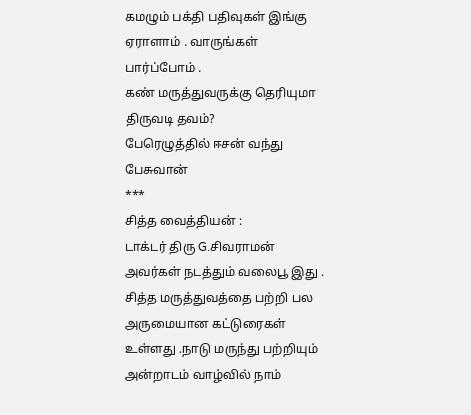கமழும் பக்தி பதிவுகள் இங்கு ஏராளாம் . வாருங்கள் பார்ப்போம் .
கண் மருத்துவருக்கு தெரியுமா திருவடி தவம்?
பேரெழுத்தில் ஈசன் வந்து பேசுவான்
***
சித்த வைத்தியன் :
டாக்டர் திரு G.சிவராமன் அவர்கள் நடத்தும் வலைபூ இது . சித்த மருத்துவத்தை பற்றி பல அருமையான கட்டுரைகள் உள்ளது .நாடு மருந்து பற்றியும் அன்றாடம் வாழ்வில் நாம்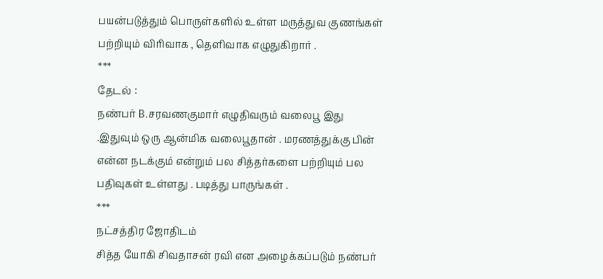பயன்படுத்தும் பொருள்களில் உள்ள மருத்துவ குணங்கள் பற்றியும் விரிவாக , தெளிவாக எழுதுகிறார் .
***
தேடல் :
நண்பர் B.சரவணகுமார் எழுதிவரும் வலைபூ இது .இதுவும் ஒரு ஆன்மிக வலைபூதான் . மரணத்துக்கு பின் என்ன நடக்கும் என்றும் பல சித்தர்களை பற்றியும் பல பதிவுகள் உள்ளது . படித்து பாருங்கள் .
***
நட்சத்திர ஜோதிடம்
சித்த யோகி சிவதாசன் ரவி என அழைக்கப்படும் நண்பர்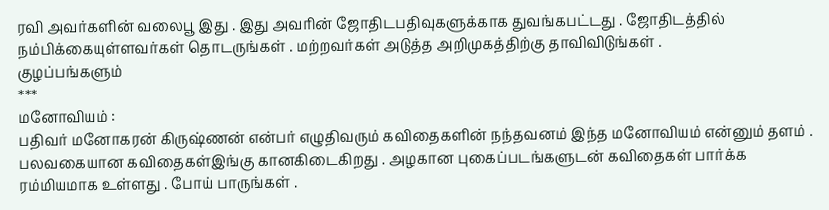ரவி அவர்களின் வலைபூ இது . இது அவரின் ஜோதிடபதிவுகளுக்காக துவங்கபட்டது . ஜோதிடத்தில் நம்பிக்கையுள்ளவர்கள் தொடருங்கள் . மற்றவர்கள் அடுத்த அறிமுகத்திற்கு தாவிவிடுங்கள் .
குழப்பங்களும்
***
மனோவியம் :
பதிவர் மனோகரன் கிருஷ்ணன் என்பர் எழுதிவரும் கவிதைகளின் நந்தவனம் இந்த மனோவியம் என்னும் தளம் . பலவகையான கவிதைகள்இங்கு கானகிடைகிறது . அழகான புகைப்படங்களுடன் கவிதைகள் பார்க்க ரம்மியமாக உள்ளது . போய் பாருங்கள் .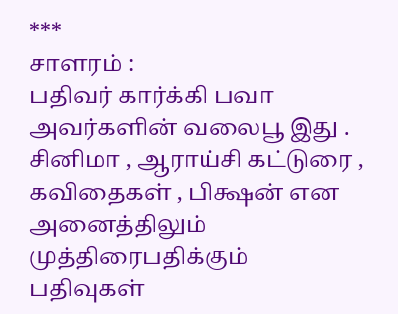***
சாளரம் :
பதிவர் கார்க்கி பவா அவர்களின் வலைபூ இது . சினிமா , ஆராய்சி கட்டுரை , கவிதைகள் , பிக்ஷன் என அனைத்திலும் முத்திரைபதிக்கும் பதிவுகள்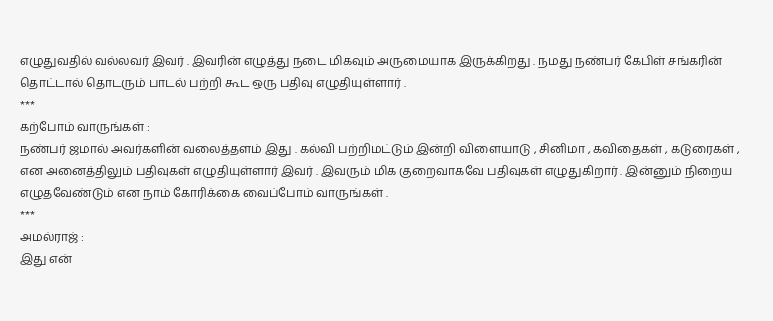எழுதுவதில் வல்லவர் இவர் . இவரின் எழுத்து நடை மிகவும் அருமையாக இருக்கிறது . நமது நண்பர் கேபிள் சங்கரின் தொட்டால் தொடரும் பாடல் பற்றி கூட ஒரு பதிவு எழுதியுள்ளார் .
***
கற்போம் வாருங்கள் :
நண்பர் ஜமால் அவர்களின் வலைத்தளம் இது . கல்வி பற்றிமட்டும் இன்றி விளையாடு , சினிமா , கவிதைகள் , கடுரைகள் , என அனைத்திலும் பதிவுகள் எழுதியுள்ளார் இவர் . இவரும் மிக குறைவாகவே பதிவுகள் எழுதுகிறார் . இன்னும் நிறைய எழுதவேண்டும் என நாம் கோரிக்கை வைப்போம் வாருங்கள் .
***
அமல்ராஜ் :
இது என்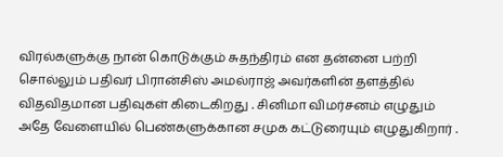விரல்களுக்கு நான் கொடுக்கும் சுதந்திரம் என தன்னை பற்றி சொல்லும் பதிவர் பிரான்சிஸ் அமல்ராஜ் அவர்களின் தளத்தில் விதவிதமான பதிவுகள் கிடைகிறது . சினிமா விமர்சனம் எழுதும் அதே வேளையில் பெண்களுக்கான சமுக கட்டுரையும் எழுதுகிறார் .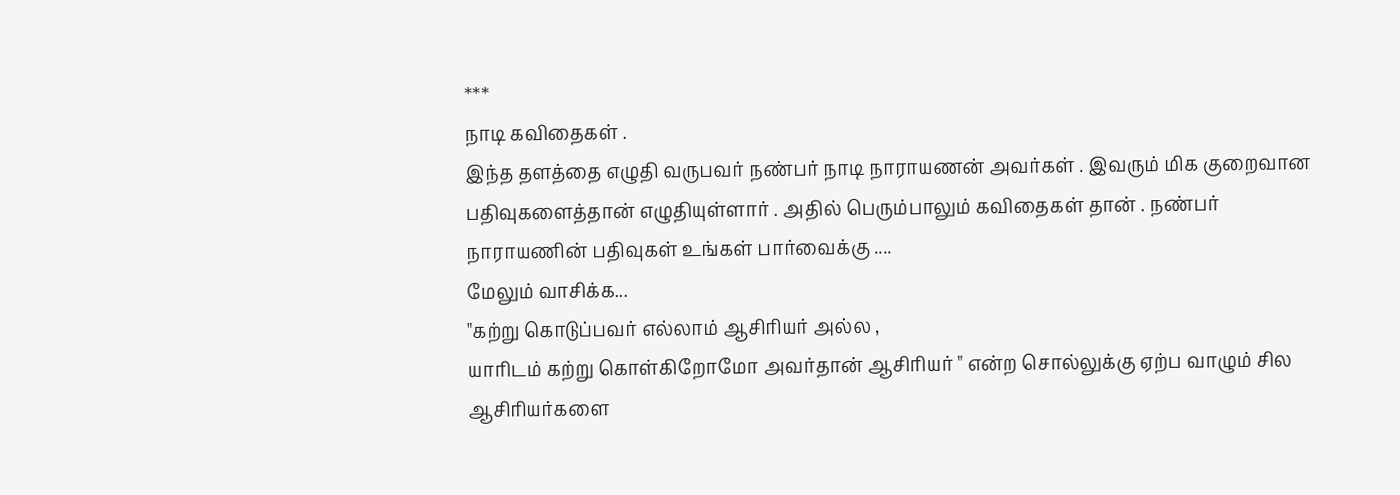***
நாடி கவிதைகள் .
இந்த தளத்தை எழுதி வருபவர் நண்பர் நாடி நாராயணன் அவர்கள் . இவரும் மிக குறைவான பதிவுகளைத்தான் எழுதியுள்ளார் . அதில் பெரும்பாலும் கவிதைகள் தான் . நண்பர் நாராயணின் பதிவுகள் உங்கள் பார்வைக்கு ....
மேலும் வாசிக்க...
"கற்று கொடுப்பவர் எல்லாம் ஆசிரியர் அல்ல ,
யாரிடம் கற்று கொள்கிறோமோ அவர்தான் ஆசிரியர் " என்ற சொல்லுக்கு ஏற்ப வாழும் சில ஆசிரியர்களை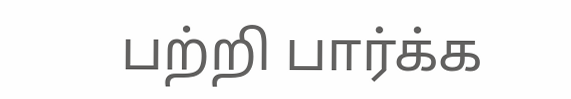பற்றி பார்க்க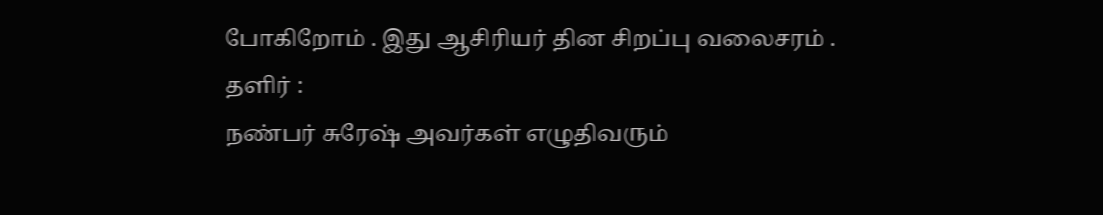போகிறோம் . இது ஆசிரியர் தின சிறப்பு வலைசரம் .
தளிர் :
நண்பர் சுரேஷ் அவர்கள் எழுதிவரும்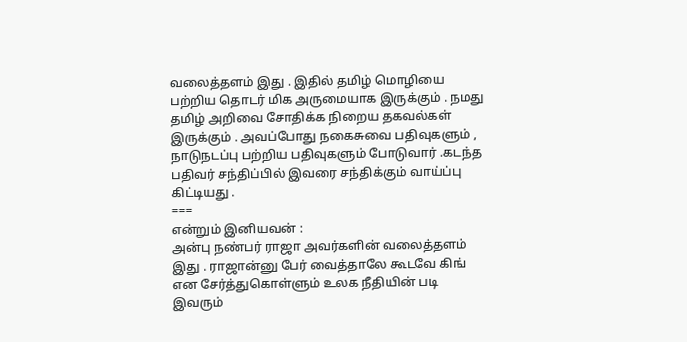வலைத்தளம் இது . இதில் தமிழ் மொழியை பற்றிய தொடர் மிக அருமையாக இருக்கும் . நமது தமிழ் அறிவை சோதிக்க நிறைய தகவல்கள் இருக்கும் . அவப்போது நகைசுவை பதிவுகளும் , நாடுநடப்பு பற்றிய பதிவுகளும் போடுவார் .கடந்த பதிவர் சந்திப்பில் இவரை சந்திக்கும் வாய்ப்பு கிட்டியது .
===
என்றும் இனியவன் :
அன்பு நண்பர் ராஜா அவர்களின் வலைத்தளம் இது . ராஜான்னு பேர் வைத்தாலே கூடவே கிங் என சேர்த்துகொள்ளும் உலக நீதியின் படி இவரும்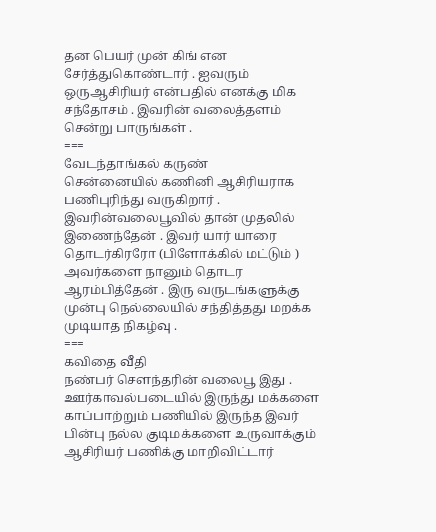தன பெயர் முன் கிங் என சேர்த்துகொண்டார் . ஐவரும் ஒருஆசிரியர் என்பதில் எனக்கு மிக சந்தோசம் . இவரின் வலைத்தளம் சென்று பாருங்கள் .
===
வேடந்தாங்கல் கருண்
சென்னையில் கணினி ஆசிரியராக பணிபுரிந்து வருகிறார் . இவரின்வலைபூவில் தான் முதலில் இணைந்தேன் . இவர் யார் யாரை தொடர்கிரரோ (பிளோக்கில் மட்டும் ) அவர்களை நானும் தொடர ஆரம்பித்தேன் . இரு வருடங்களுக்கு முன்பு நெல்லையில் சந்தித்தது மறக்க முடியாத நிகழ்வு .
===
கவிதை வீதி
நண்பர் சௌந்தரின் வலைபூ இது . ஊர்காவல்படையில் இருந்து மக்களை காப்பாற்றும் பணியில் இருந்த இவர் பின்பு நல்ல குடிமக்களை உருவாக்கும் ஆசிரியர் பணிக்கு மாறிவிட்டார்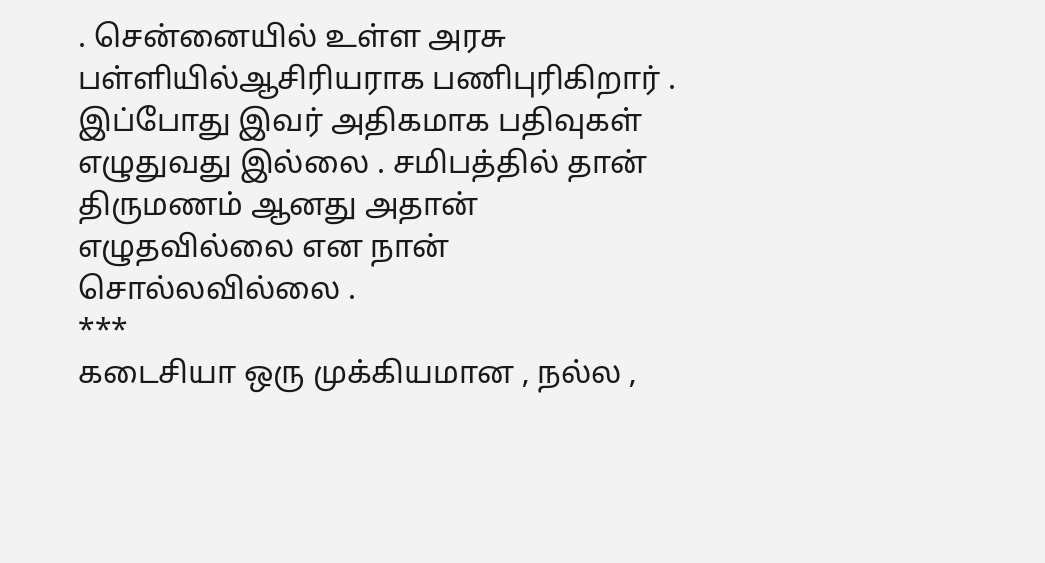. சென்னையில் உள்ள அரசு பள்ளியில்ஆசிரியராக பணிபுரிகிறார் . இப்போது இவர் அதிகமாக பதிவுகள் எழுதுவது இல்லை . சமிபத்தில் தான் திருமணம் ஆனது அதான் எழுதவில்லை என நான் சொல்லவில்லை .
***
கடைசியா ஒரு முக்கியமான , நல்ல ,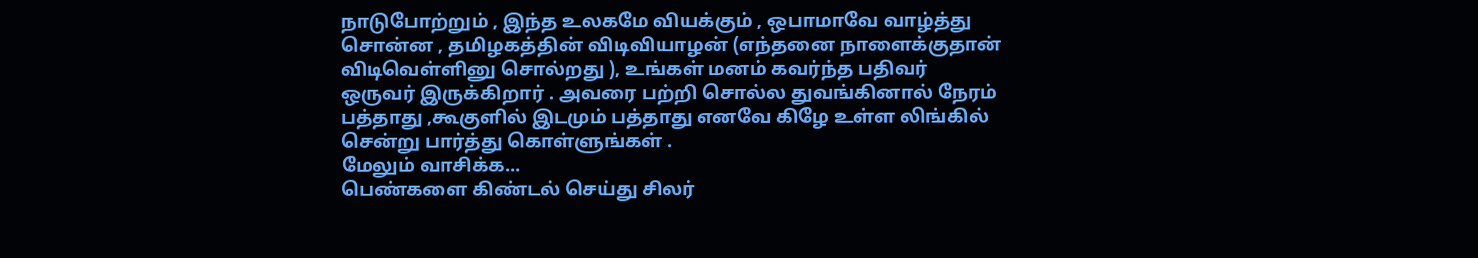நாடுபோற்றும் , இந்த உலகமே வியக்கும் , ஒபாமாவே வாழ்த்து சொன்ன , தமிழகத்தின் விடிவியாழன் (எந்தனை நாளைக்குதான் விடிவெள்ளினு சொல்றது ), உங்கள் மனம் கவர்ந்த பதிவர் ஒருவர் இருக்கிறார் . அவரை பற்றி சொல்ல துவங்கினால் நேரம் பத்தாது ,கூகுளில் இடமும் பத்தாது எனவே கிழே உள்ள லிங்கில் சென்று பார்த்து கொள்ளுங்கள் .
மேலும் வாசிக்க...
பெண்களை கிண்டல் செய்து சிலர்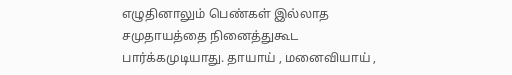எழுதினாலும் பெண்கள் இல்லாத சமுதாயத்தை நினைத்துகூட பார்க்கமுடியாது. தாயாய் , மனைவியாய் ,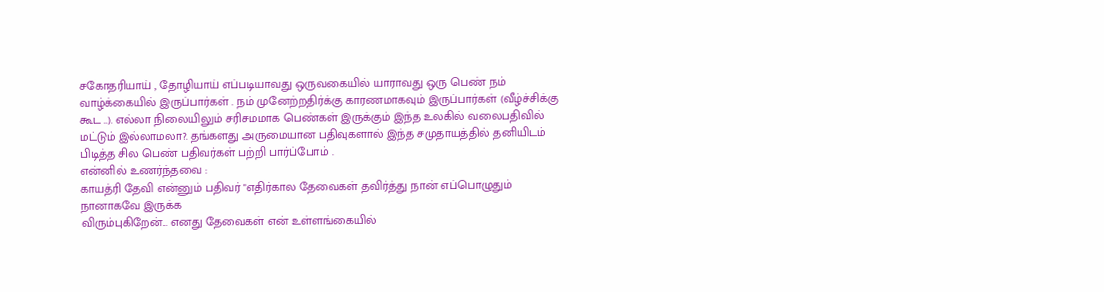சகோதரியாய் , தோழியாய் எப்படியாவது ஒருவகையில் யாராவது ஒரு பெண் நம் வாழ்க்கையில் இருப்பார்கள் . நம் முனேற்றதிர்க்கு காரணமாகவும் இருப்பார்கள் (வீழ்ச்சிக்கு கூட ..). எல்லா நிலையிலும் சரிசமமாக பெண்கள் இருக்கும் இந்த உலகில் வலைபதிவில் மட்டும் இல்லாமலா?. தங்களது அருமையான பதிவுகளால் இந்த சமுதாயத்தில் தனியிடம் பிடித்த சில பெண் பதிவர்கள் பற்றி பார்ப்போம் .
என்னில் உணர்ந்தவை :
காயத்ரி தேவி என்னும் பதிவர் "எதிர்கால தேவைகள் தவிர்த்து நான் எப்பொழுதும் நானாகவே இருக்க
விரும்புகிறேன்... எனது தேவைகள் என் உள்ளங்கையில்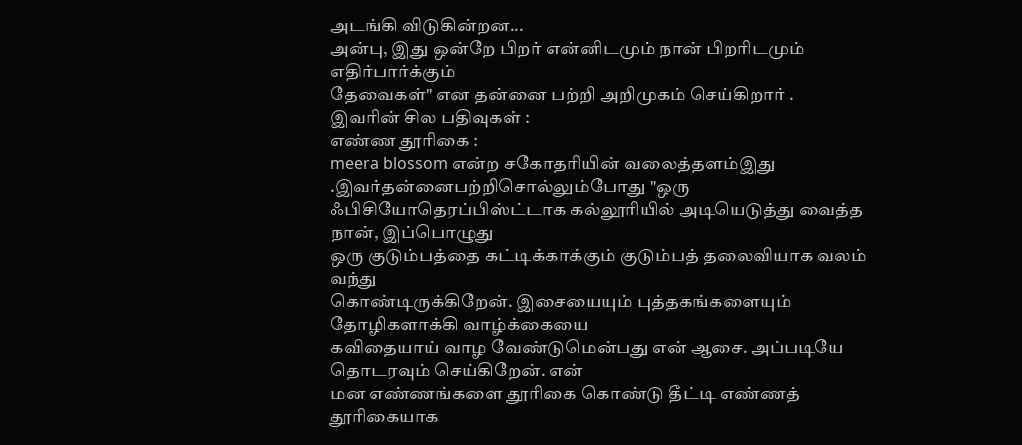அடங்கி விடுகின்றன...
அன்பு, இது ஒன்றே பிறர் என்னிடமும் நான் பிறரிடமும் எதிர்பார்க்கும்
தேவைகள்" என தன்னை பற்றி அறிமுகம் செய்கிறார் .
இவரின் சில பதிவுகள் :
எண்ண தூரிகை :
meera blossom என்ற சகோதரியின் வலைத்தளம்இது .இவர்தன்னைபற்றிசொல்லும்போது "ஒரு ஃபிசியோதெரப்பிஸ்ட்டாக கல்லூரியில் அடியெடுத்து வைத்த நான், இப்பொழுது
ஒரு குடும்பத்தை கட்டிக்காக்கும் குடும்பத் தலைவியாக வலம் வந்து
கொண்டிருக்கிறேன். இசையையும் புத்தகங்களையும் தோழிகளாக்கி வாழ்க்கையை
கவிதையாய் வாழ வேண்டுமென்பது என் ஆசை. அப்படியே தொடரவும் செய்கிறேன். என்
மன எண்ணங்களை தூரிகை கொண்டு தீட்டி எண்ணத் தூரிகையாக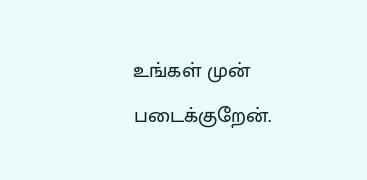உங்கள் முன் படைக்குறேன்.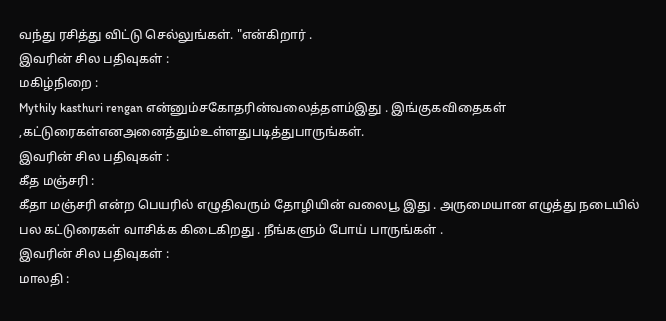வந்து ரசித்து விட்டு செல்லுங்கள். "என்கிறார் .
இவரின் சில பதிவுகள் :
மகிழ்நிறை :
Mythily kasthuri rengan என்னும்சகோதரின்வலைத்தளம்இது . இங்குகவிதைகள் ,கட்டுரைகள்எனஅனைத்தும்உள்ளதுபடித்துபாருங்கள்.
இவரின் சில பதிவுகள் :
கீத மஞ்சரி :
கீதா மஞ்சரி என்ற பெயரில் எழுதிவரும் தோழியின் வலைபூ இது . அருமையான எழுத்து நடையில் பல கட்டுரைகள் வாசிக்க கிடைகிறது . நீங்களும் போய் பாருங்கள் .
இவரின் சில பதிவுகள் :
மாலதி :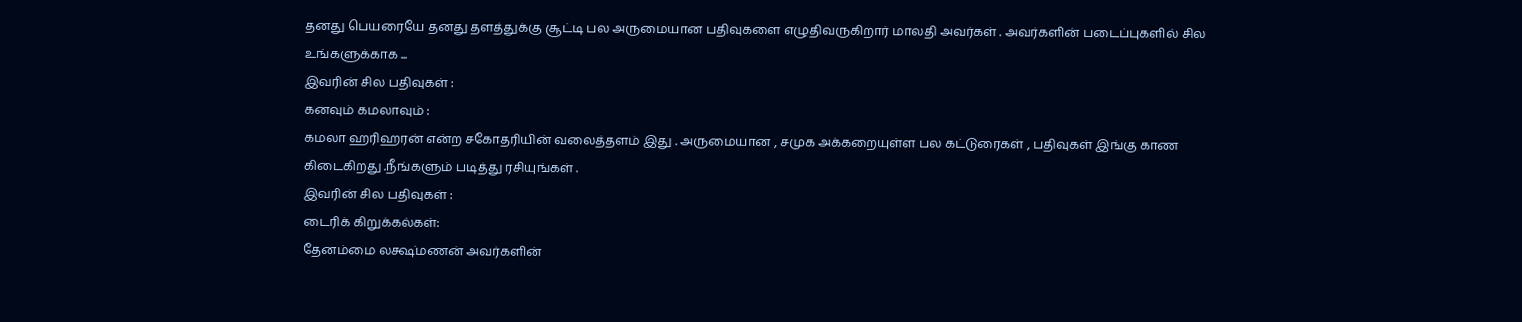தனது பெயரையே தனது தளத்துக்கு சூட்டி பல அருமையான பதிவுகளை எழுதிவருகிறார் மாலதி அவர்கள் . அவர்களின் படைப்புகளில் சில உங்களுக்காக ...
இவரின் சில பதிவுகள் :
கனவும் கமலாவும் :
கமலா ஹரிஹரன் என்ற சகோதரியின் வலைத்தளம் இது . அருமையான , சமுக அக்கறையுள்ள பல கட்டுரைகள் , பதிவுகள் இங்கு காண கிடைகிறது .நீங்களும் படித்து ரசியுங்கள் .
இவரின் சில பதிவுகள் :
டைரிக் கிறுக்கல்கள்:
தேனம்மை லக்ஷ்மணன் அவர்களின்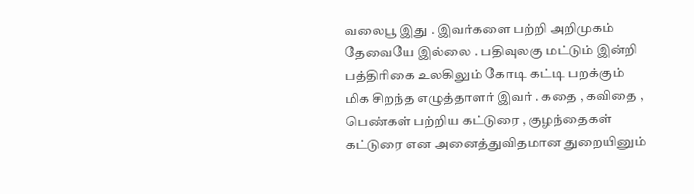வலைபூ இது . இவர்களை பற்றி அறிமுகம் தேவையே இல்லை . பதிவுலகு மட்டும் இன்றி பத்திரிகை உலகிலும் கோடி கட்டி பறக்கும் மிக சிறந்த எழுத்தாளர் இவர் . கதை , கவிதை , பெண்கள் பற்றிய கட்டுரை , குழந்தைகள் கட்டுரை என அனைத்துவிதமான துறையினும்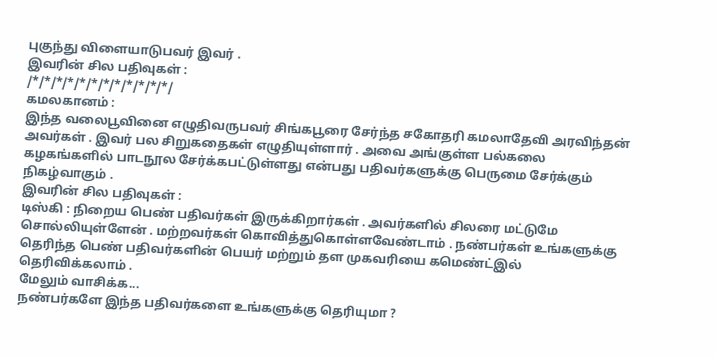புகுந்து விளையாடுபவர் இவர் .
இவரின் சில பதிவுகள் :
/*/*/*/*/*/*/*/*/*/*/*/*/
கமலகானம் :
இந்த வலைபூவினை எழுதிவருபவர் சிங்கபூரை சேர்ந்த சகோதரி கமலாதேவி அரவிந்தன் அவர்கள் . இவர் பல சிறுகதைகள் எழுதியுள்ளார் . அவை அங்குள்ள பல்கலை கழகங்களில் பாடநூல சேர்க்கபட்டுள்ளது என்பது பதிவர்களுக்கு பெருமை சேர்க்கும் நிகழ்வாகும் .
இவரின் சில பதிவுகள் :
டிஸ்கி : நிறைய பெண் பதிவர்கள் இருக்கிறார்கள் . அவர்களில் சிலரை மட்டுமே சொல்லியுள்ளேன் . மற்றவர்கள் கொவித்துகொள்ளவேண்டாம் . நண்பர்கள் உங்களுக்கு தெரிந்த பெண் பதிவர்களின் பெயர் மற்றும் தள முகவரியை கமெண்ட்இல் தெரிவிக்கலாம் .
மேலும் வாசிக்க...
நண்பர்களே இந்த பதிவர்களை உங்களுக்கு தெரியுமா ?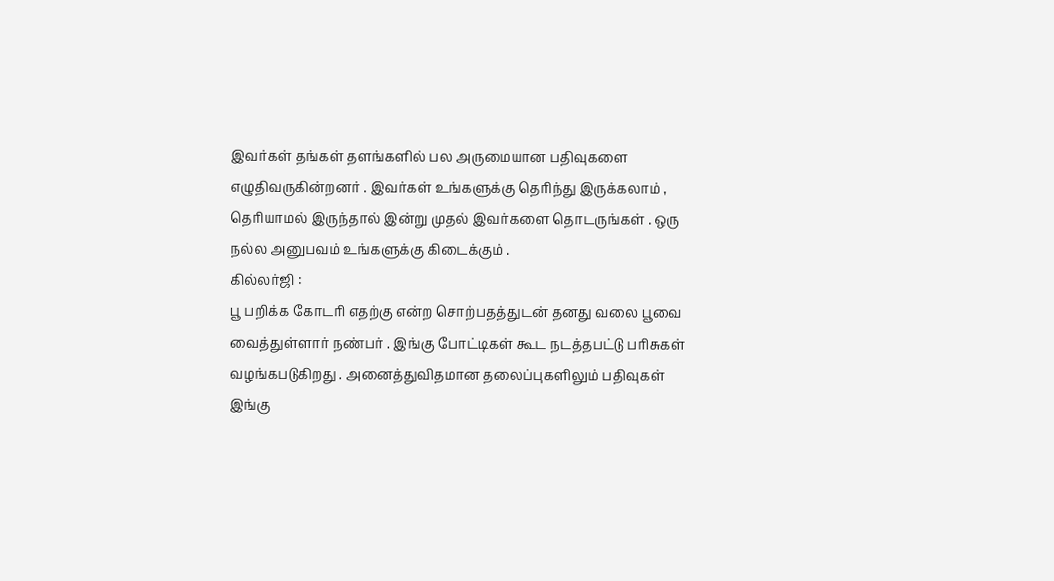இவர்கள் தங்கள் தளங்களில் பல அருமையான பதிவுகளை எழுதிவருகின்றனர் . இவர்கள் உங்களுக்கு தெரிந்து இருக்கலாம் , தெரியாமல் இருந்தால் இன்று முதல் இவர்களை தொடருங்கள் . ஒரு நல்ல அனுபவம் உங்களுக்கு கிடைக்கும் .
கில்லர்ஜி :
பூ பறிக்க கோடரி எதற்கு என்ற சொற்பதத்துடன் தனது வலை பூவை வைத்துள்ளார் நண்பர் . இங்கு போட்டிகள் கூட நடத்தபட்டு பரிசுகள் வழங்கபடுகிறது . அனைத்துவிதமான தலைப்புகளிலும் பதிவுகள் இங்கு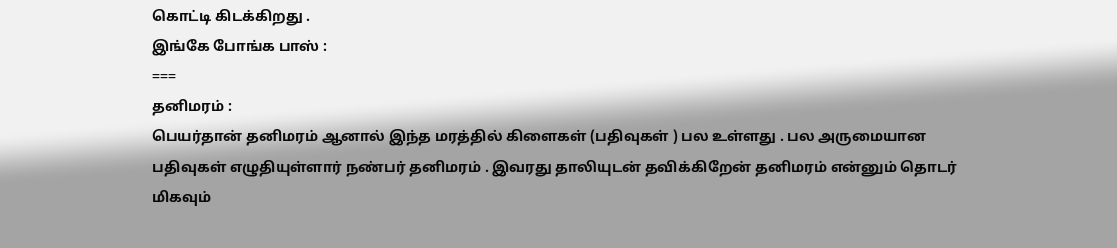கொட்டி கிடக்கிறது .
இங்கே போங்க பாஸ் :
===
தனிமரம் :
பெயர்தான் தனிமரம் ஆனால் இந்த மரத்தில் கிளைகள் (பதிவுகள் ) பல உள்ளது . பல அருமையான பதிவுகள் எழுதியுள்ளார் நண்பர் தனிமரம் . இவரது தாலியுடன் தவிக்கிறேன் தனிமரம் என்னும் தொடர் மிகவும்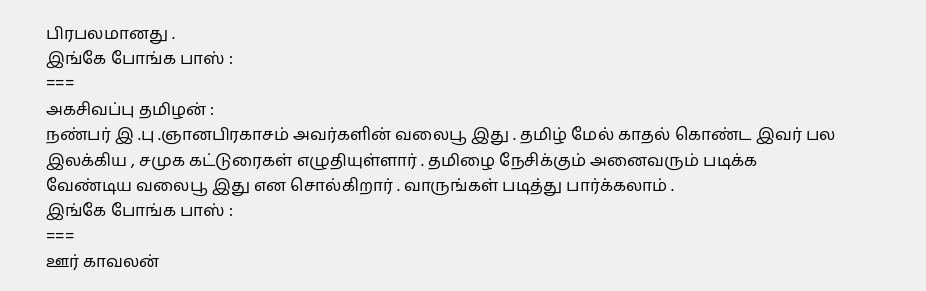பிரபலமானது .
இங்கே போங்க பாஸ் :
===
அகசிவப்பு தமிழன் :
நண்பர் இ .பு .ஞானபிரகாசம் அவர்களின் வலைபூ இது . தமிழ் மேல் காதல் கொண்ட இவர் பல இலக்கிய , சமுக கட்டுரைகள் எழுதியுள்ளார் . தமிழை நேசிக்கும் அனைவரும் படிக்க வேண்டிய வலைபூ இது என சொல்கிறார் . வாருங்கள் படித்து பார்க்கலாம் .
இங்கே போங்க பாஸ் :
===
ஊர் காவலன்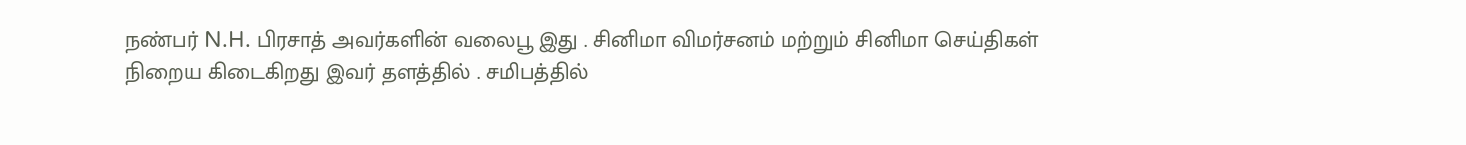நண்பர் N.H. பிரசாத் அவர்களின் வலைபூ இது . சினிமா விமர்சனம் மற்றும் சினிமா செய்திகள் நிறைய கிடைகிறது இவர் தளத்தில் . சமிபத்தில்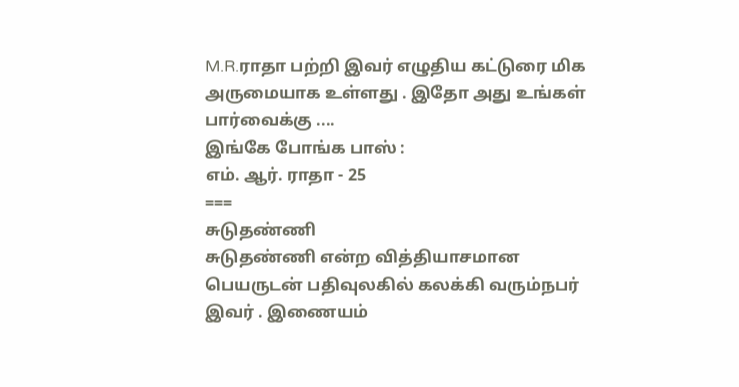M.R.ராதா பற்றி இவர் எழுதிய கட்டுரை மிக அருமையாக உள்ளது . இதோ அது உங்கள் பார்வைக்கு ....
இங்கே போங்க பாஸ் :
எம். ஆர். ராதா - 25
===
சுடுதண்ணி
சுடுதண்ணி என்ற வித்தியாசமான பெயருடன் பதிவுலகில் கலக்கி வரும்நபர் இவர் . இணையம்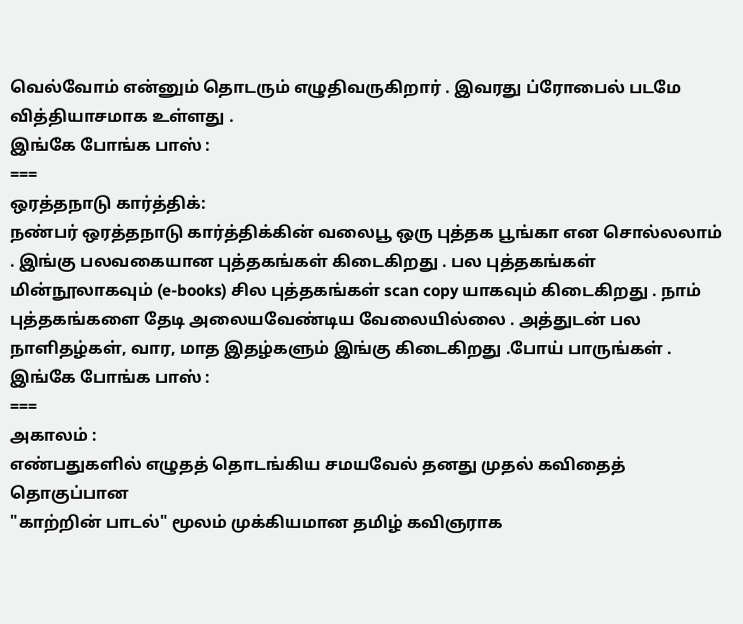வெல்வோம் என்னும் தொடரும் எழுதிவருகிறார் . இவரது ப்ரோபைல் படமே வித்தியாசமாக உள்ளது .
இங்கே போங்க பாஸ் :
===
ஒரத்தநாடு கார்த்திக்:
நண்பர் ஒரத்தநாடு கார்த்திக்கின் வலைபூ ஒரு புத்தக பூங்கா என சொல்லலாம் . இங்கு பலவகையான புத்தகங்கள் கிடைகிறது . பல புத்தகங்கள் மின்நூலாகவும் (e-books) சில புத்தகங்கள் scan copy யாகவும் கிடைகிறது . நாம் புத்தகங்களை தேடி அலையவேண்டிய வேலையில்லை . அத்துடன் பல நாளிதழ்கள், வார, மாத இதழ்களும் இங்கு கிடைகிறது .போய் பாருங்கள் .
இங்கே போங்க பாஸ் :
===
அகாலம் :
எண்பதுகளில் எழுதத் தொடங்கிய சமயவேல் தனது முதல் கவிதைத் தொகுப்பான
"காற்றின் பாடல்" மூலம் முக்கியமான தமிழ் கவிஞராக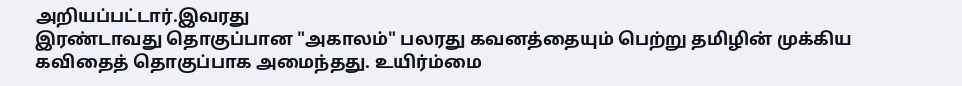அறியப்பட்டார்.இவரது
இரண்டாவது தொகுப்பான "அகாலம்" பலரது கவனத்தையும் பெற்று தமிழின் முக்கிய
கவிதைத் தொகுப்பாக அமைந்தது. உயிர்ம்மை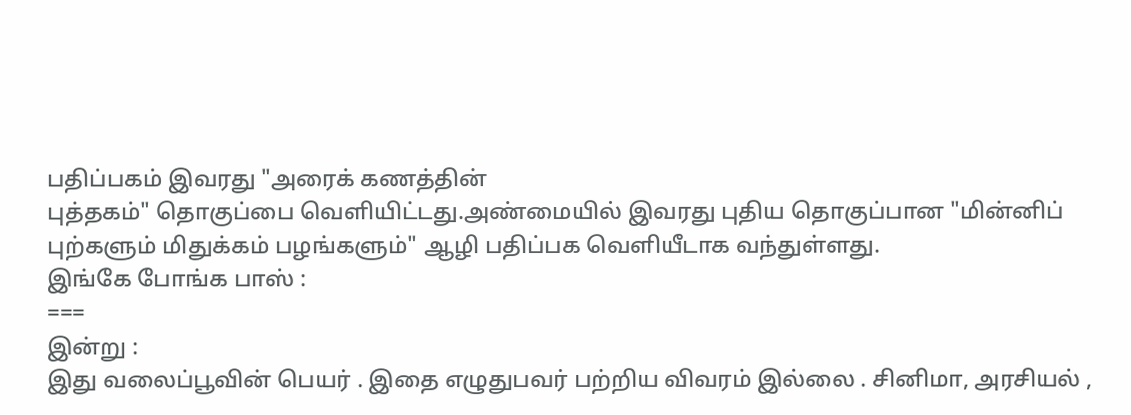பதிப்பகம் இவரது "அரைக் கணத்தின்
புத்தகம்" தொகுப்பை வெளியிட்டது.அண்மையில் இவரது புதிய தொகுப்பான "மின்னிப்
புற்களும் மிதுக்கம் பழங்களும்" ஆழி பதிப்பக வெளியீடாக வந்துள்ளது.
இங்கே போங்க பாஸ் :
===
இன்று :
இது வலைப்பூவின் பெயர் . இதை எழுதுபவர் பற்றிய விவரம் இல்லை . சினிமா, அரசியல் ,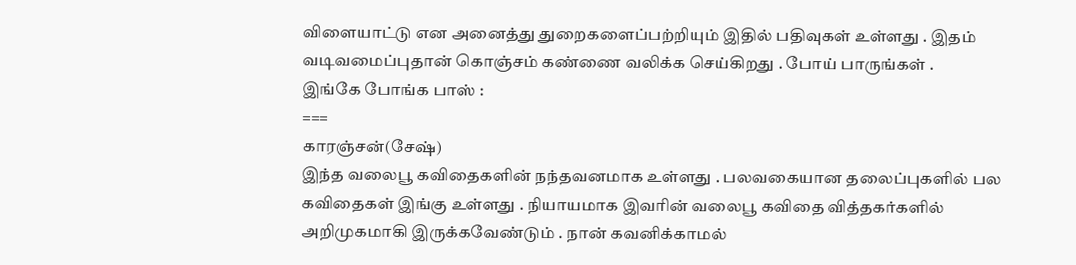விளையாட்டு என அனைத்து துறைகளைப்பற்றியும் இதில் பதிவுகள் உள்ளது . இதம் வடிவமைப்புதான் கொஞ்சம் கண்ணை வலிக்க செய்கிறது . போய் பாருங்கள் .
இங்கே போங்க பாஸ் :
===
காரஞ்சன்(சேஷ்)
இந்த வலைபூ கவிதைகளின் நந்தவனமாக உள்ளது . பலவகையான தலைப்புகளில் பல கவிதைகள் இங்கு உள்ளது . நியாயமாக இவரின் வலைபூ கவிதை வித்தகர்களில் அறிமுகமாகி இருக்கவேண்டும் . நான் கவனிக்காமல்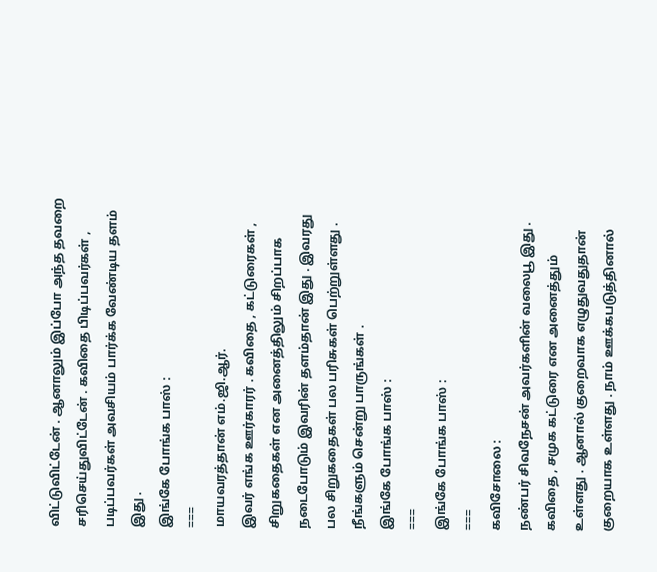விட்டுவிட்டேன் . ஆனாலும் இப்போ அந்த தவறை சரிசெய்துவிட்டேன் . கவிதை பிடிப்பவர்கள் , படிப்பவர்கள் அவசியம் பார்க்க வேண்டிய தளம் இது .
இங்கே போங்க பாஸ் :
===
மாயவரத்தான் எம்.ஜி.ஆர்.
இவர் எங்க ஊர்காரர் . கவிதை , கட்டுரைகள் , சிறுகதைகள் என அனைத்திலும் சிறப்பாக நடைபோடும் இவரின் தளம்தான் இது . இவரது பல சிறுகதைகள் பல பரிசுகள் பெற்றுள்ளது . நீங்களும் சென்று பாருங்கள் .
இங்கே போங்க பாஸ் :
===
இங்கே போங்க பாஸ் :
===
கவிசோலை :
நண்பர் சிவநேசன் அவர்களின் வலைபூ இது . கவிதை , சமுக கட்டுரை என அனைத்தும் உள்ளது . ஆனால் குறைவாக எழுதுவதுதான் குறையாக உள்ளது . நாம் ஊக்கபடுத்தினால்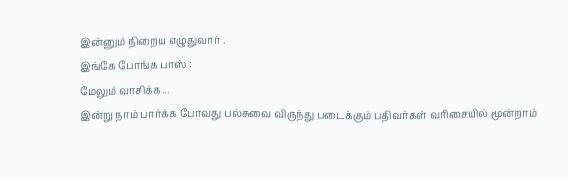இன்னும் நிறைய எழுதுவார் .
இங்கே போங்க பாஸ் :
மேலும் வாசிக்க...
இன்று நாம் பார்க்க போவது பல்சுவை விருந்து படைக்கும் பதிவர்கள் வரிசையில் மூன்றாம்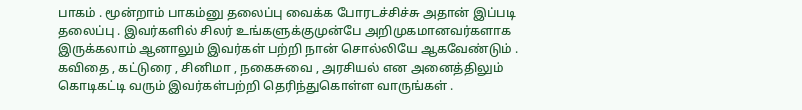பாகம் . மூன்றாம் பாகம்னு தலைப்பு வைக்க போரடச்சிச்சு அதான் இப்படி தலைப்பு . இவர்களில் சிலர் உங்களுக்குமுன்பே அறிமுகமானவர்களாக இருக்கலாம் ஆனாலும் இவர்கள் பற்றி நான் சொல்லியே ஆகவேண்டும் . கவிதை , கட்டுரை , சினிமா , நகைசுவை , அரசியல் என அனைத்திலும் கொடிகட்டி வரும் இவர்கள்பற்றி தெரிந்துகொள்ள வாருங்கள் .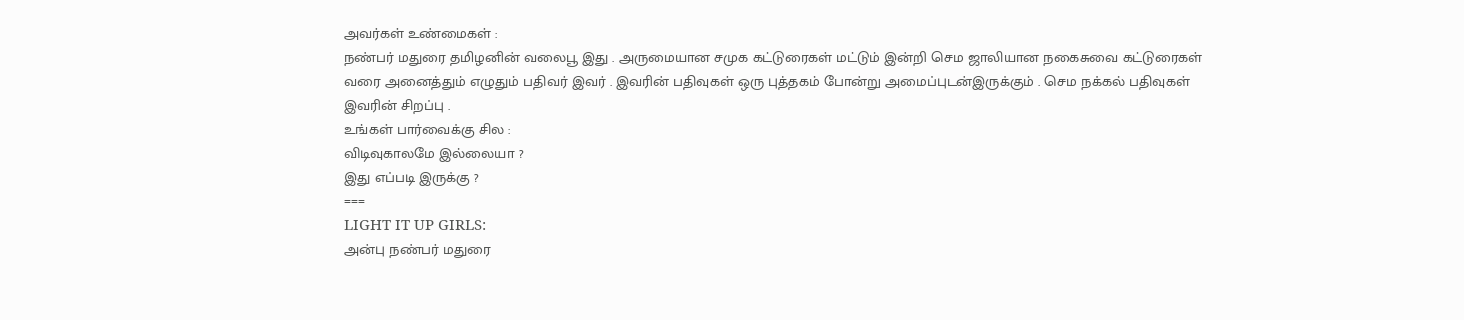அவர்கள் உண்மைகள் :
நண்பர் மதுரை தமிழனின் வலைபூ இது . அருமையான சமுக கட்டுரைகள் மட்டும் இன்றி செம ஜாலியான நகைசுவை கட்டுரைகள் வரை அனைத்தும் எழுதும் பதிவர் இவர் . இவரின் பதிவுகள் ஒரு புத்தகம் போன்று அமைப்புடன்இருக்கும் . செம நக்கல் பதிவுகள் இவரின் சிறப்பு .
உங்கள் பார்வைக்கு சில :
விடிவுகாலமே இல்லையா ?
இது எப்படி இருக்கு ?
===
LIGHT IT UP GIRLS:
அன்பு நண்பர் மதுரை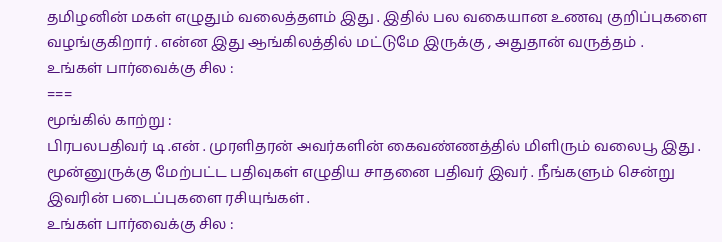தமிழனின் மகள் எழுதும் வலைத்தளம் இது . இதில் பல வகையான உணவு குறிப்புகளை வழங்குகிறார் . என்ன இது ஆங்கிலத்தில் மட்டுமே இருக்கு , அதுதான் வருத்தம் .
உங்கள் பார்வைக்கு சில :
===
மூங்கில் காற்று :
பிரபலபதிவர் டி .என் . முரளிதரன் அவர்களின் கைவண்ணத்தில் மிளிரும் வலைபூ இது . மூன்னுருக்கு மேற்பட்ட பதிவுகள் எழுதிய சாதனை பதிவர் இவர் . நீங்களும் சென்று இவரின் படைப்புகளை ரசியுங்கள் .
உங்கள் பார்வைக்கு சில :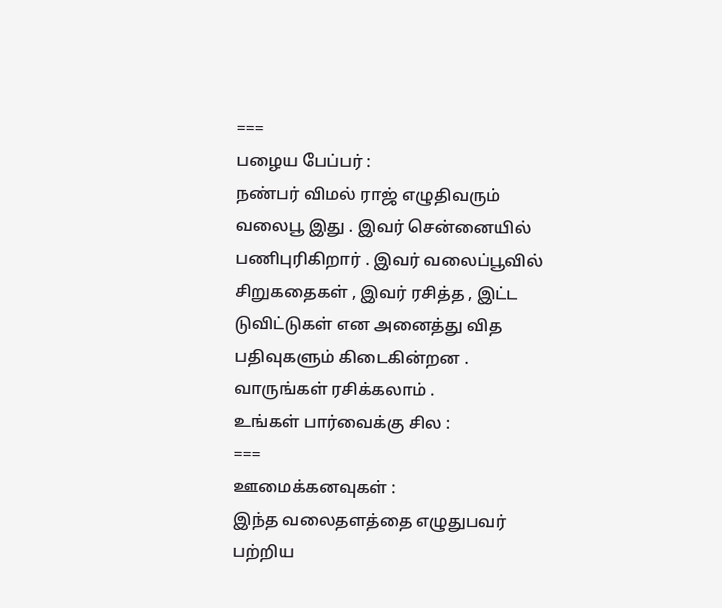===
பழைய பேப்பர் :
நண்பர் விமல் ராஜ் எழுதிவரும் வலைபூ இது . இவர் சென்னையில் பணிபுரிகிறார் . இவர் வலைப்பூவில் சிறுகதைகள் , இவர் ரசித்த , இட்ட டுவிட்டுகள் என அனைத்து வித பதிவுகளும் கிடைகின்றன . வாருங்கள் ரசிக்கலாம் .
உங்கள் பார்வைக்கு சில :
===
ஊமைக்கனவுகள் :
இந்த வலைதளத்தை எழுதுபவர் பற்றிய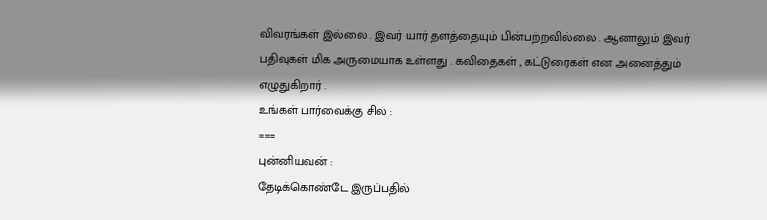விவரங்கள் இல்லை . இவர் யார் தளத்தையும் பின்பற்றவில்லை . ஆனாலும் இவர் பதிவுகள் மிக அருமையாக உள்ளது . கவிதைகள் , கட்டுரைகள் என அனைத்தும் எழுதுகிறார் .
உங்கள் பார்வைக்கு சில :
===
புன்னியவன் :
தேடிக்கொண்டே இருப்பதில்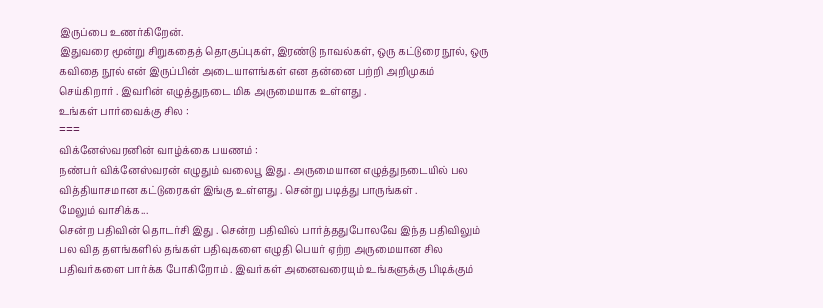இருப்பை உணர்கிறேன்.
இதுவரை மூன்று சிறுகதைத் தொகுப்புகள், இரண்டு நாவல்கள், ஒரு கட்டுரை நூல், ஒரு கவிதை நூல் என் இருப்பின் அடையாளங்கள் என தன்னை பற்றி அறிமுகம் செய்கிறார் . இவரின் எழுத்துநடை மிக அருமையாக உள்ளது .
உங்கள் பார்வைக்கு சில :
===
விக்னேஸ்வரனின் வாழ்க்கை பயணம் :
நண்பர் விக்னேஸ்வரன் எழுதும் வலைபூ இது . அருமையான எழுத்துநடையில் பல வித்தியாசமான கட்டுரைகள் இங்கு உள்ளது . சென்று படித்து பாருங்கள் .
மேலும் வாசிக்க...
சென்ற பதிவின் தொடர்சி இது . சென்ற பதிவில் பார்த்ததுபோலவே இந்த பதிவிலும் பல வித தளங்களில் தங்கள் பதிவுகளை எழுதி பெயர் ஏற்ற அருமையான சில பதிவர்களை பார்க்க போகிறோம் . இவர்கள் அனைவரையும் உங்களுக்கு பிடிக்கும்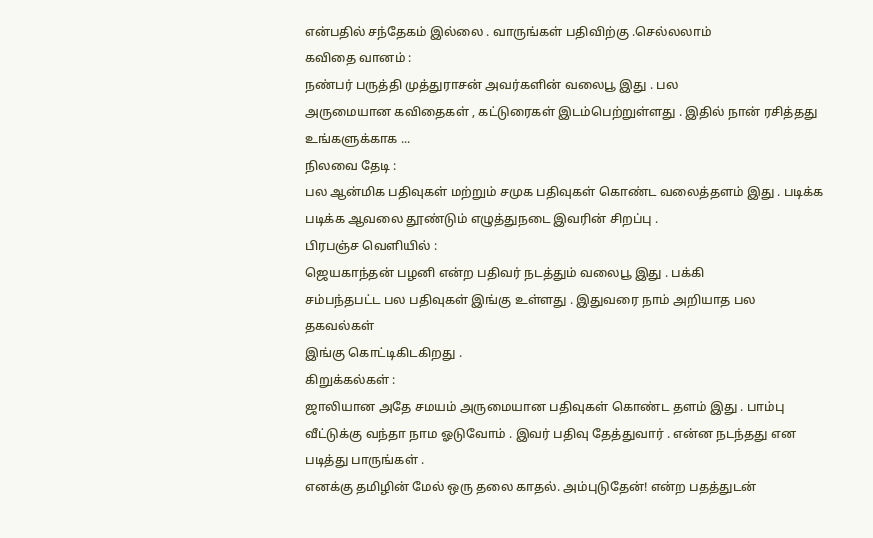என்பதில் சந்தேகம் இல்லை . வாருங்கள் பதிவிற்கு .செல்லலாம்
கவிதை வானம் :
நண்பர் பருத்தி முத்துராசன் அவர்களின் வலைபூ இது . பல
அருமையான கவிதைகள் , கட்டுரைகள் இடம்பெற்றுள்ளது . இதில் நான் ரசித்தது
உங்களுக்காக ...
நிலவை தேடி :
பல ஆன்மிக பதிவுகள் மற்றும் சமுக பதிவுகள் கொண்ட வலைத்தளம் இது . படிக்க படிக்க ஆவலை தூண்டும் எழுத்துநடை இவரின் சிறப்பு .
பிரபஞ்ச வெளியில் :
ஜெயகாந்தன் பழனி என்ற பதிவர் நடத்தும் வலைபூ இது . பக்கி
சம்பந்தபட்ட பல பதிவுகள் இங்கு உள்ளது . இதுவரை நாம் அறியாத பல தகவல்கள்
இங்கு கொட்டிகிடகிறது .
கிறுக்கல்கள் :
ஜாலியான அதே சமயம் அருமையான பதிவுகள் கொண்ட தளம் இது . பாம்பு வீட்டுக்கு வந்தா நாம ஓடுவோம் . இவர் பதிவு தேத்துவார் . என்ன நடந்தது என படித்து பாருங்கள் .
எனக்கு தமிழின் மேல் ஒரு தலை காதல். அம்புடுதேன்! என்ற பதத்துடன்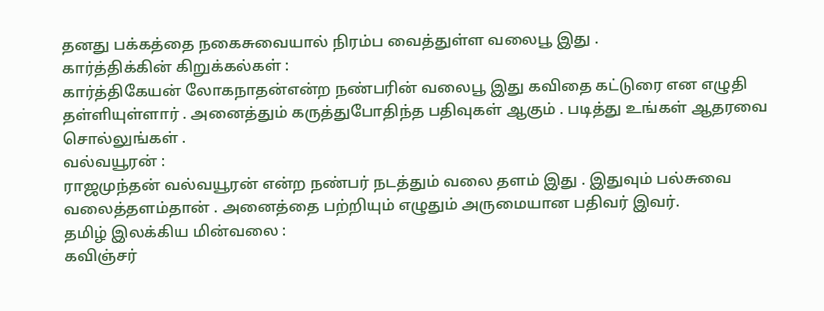தனது பக்கத்தை நகைசுவையால் நிரம்ப வைத்துள்ள வலைபூ இது .
கார்த்திக்கின் கிறுக்கல்கள் :
கார்த்திகேயன் லோகநாதன்என்ற நண்பரின் வலைபூ இது கவிதை கட்டுரை என எழுதி தள்ளியுள்ளார் . அனைத்தும் கருத்துபோதிந்த பதிவுகள் ஆகும் . படித்து உங்கள் ஆதரவை சொல்லுங்கள் .
வல்வயூரன் :
ராஜமுந்தன் வல்வயூரன் என்ற நண்பர் நடத்தும் வலை தளம் இது . இதுவும் பல்சுவை வலைத்தளம்தான் . அனைத்தை பற்றியும் எழுதும் அருமையான பதிவர் இவர்.
தமிழ் இலக்கிய மின்வலை :
கவிஞ்சர்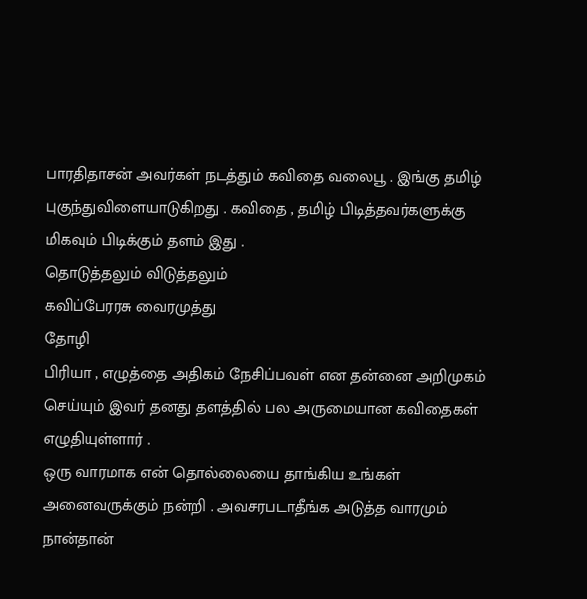பாரதிதாசன் அவர்கள் நடத்தும் கவிதை வலைபூ . இங்கு தமிழ் புகுந்துவிளையாடுகிறது . கவிதை , தமிழ் பிடித்தவர்களுக்கு மிகவும் பிடிக்கும் தளம் இது .
தொடுத்தலும் விடுத்தலும்
கவிப்பேரரசு வைரமுத்து
தோழி
பிரியா , எழுத்தை அதிகம் நேசிப்பவள் என தன்னை அறிமுகம் செய்யும் இவர் தனது தளத்தில் பல அருமையான கவிதைகள் எழுதியுள்ளார் .
ஒரு வாரமாக என் தொல்லையை தாங்கிய உங்கள் அனைவருக்கும் நன்றி . அவசரபடாதீங்க அடுத்த வாரமும் நான்தான்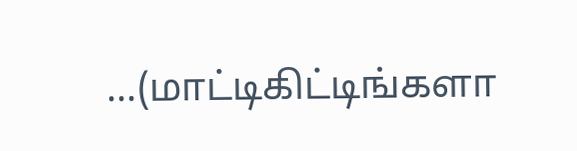...(மாட்டிகிட்டிங்களா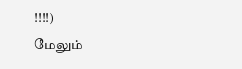!!!!)
மேலும்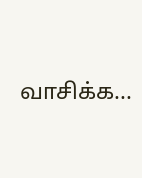வாசிக்க...